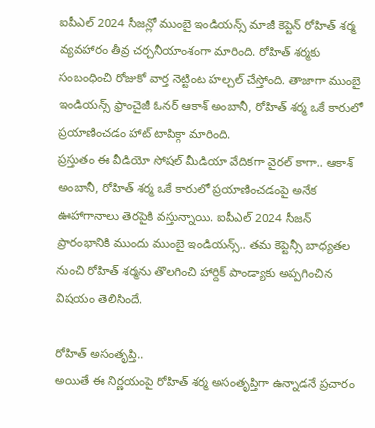ఐపీఎల్ 2024 సీజన్లో ముంబై ఇండియన్స్ మాజీ కెప్టెన్ రోహిత్ శర్మ వ్యవహారం తీవ్ర చర్చనీయాంశంగా మారింది. రోహిత్ శర్మకు సంబంధించి రోజుకో వార్త నెట్టింట హల్చల్ చేస్తోంది. తాజాగా ముంబై ఇండియన్స్ ఫ్రాంచైజీ ఓనర్ ఆకాశ్ అంబానీ, రోహిత్ శర్మ ఒకే కారులో ప్రయాణించడం హాట్ టాపిక్గా మారింది.
ప్రస్తుతం ఈ వీడియో సోషల్ మీడియా వేదికగా వైరల్ కాగా.. ఆకాశ్ అంబానీ, రోహిత్ శర్మ ఒకే కారులో ప్రయాణించడంపై అనేక ఊహాగానాలు తెరపైకి వస్తున్నాయి. ఐపీఎల్ 2024 సీజన్ ప్రారంభానికి ముందు ముంబై ఇండియన్స్.. తమ కెప్టెన్సీ బాధ్యతల నుంచి రోహిత్ శర్మను తొలగించి హార్దిక్ పాండ్యాకు అప్పగించిన విషయం తెలిసిందే.

రోహిత్ అసంతృప్తి..
అయితే ఈ నిర్ణయంపై రోహిత్ శర్మ అసంతృప్తిగా ఉన్నాడనే ప్రచారం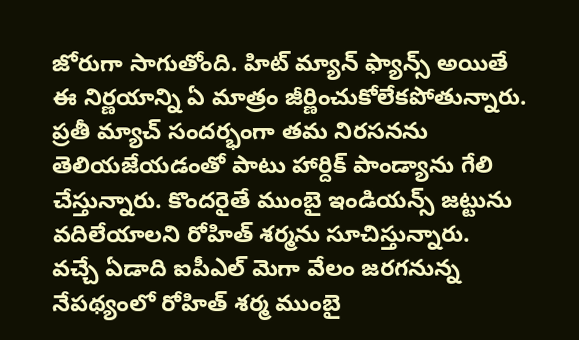జోరుగా సాగుతోంది. హిట్ మ్యాన్ ఫ్యాన్స్ అయితే ఈ నిర్ణయాన్ని ఏ మాత్రం జీర్ణించుకోలేకపోతున్నారు. ప్రతీ మ్యాచ్ సందర్భంగా తమ నిరసనను తెలియజేయడంతో పాటు హార్దిక్ పాండ్యాను గేలి చేస్తున్నారు. కొందరైతే ముంబై ఇండియన్స్ జట్టును వదిలేయాలని రోహిత్ శర్మను సూచిస్తున్నారు.
వచ్చే ఏడాది ఐపీఎల్ మెగా వేలం జరగనున్న నేపథ్యంలో రోహిత్ శర్మ ముంబై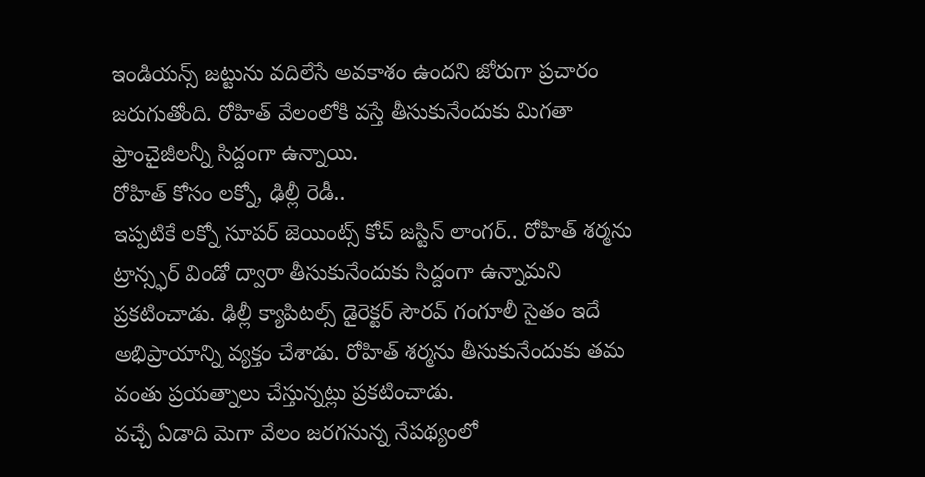ఇండియన్స్ జట్టును వదిలేసే అవకాశం ఉందని జోరుగా ప్రచారం జరుగుతోంది. రోహిత్ వేలంలోకి వస్తే తీసుకునేందుకు మిగతా ఫ్రాంచైజీలన్నీ సిద్దంగా ఉన్నాయి.
రోహిత్ కోసం లక్నో, ఢిల్లీ రెడీ..
ఇప్పటికే లక్నో సూపర్ జెయింట్స్ కోచ్ జస్టిన్ లాంగర్.. రోహిత్ శర్మను ట్రాన్స్ఫర్ విండో ద్వారా తీసుకునేందుకు సిద్దంగా ఉన్నామని ప్రకటించాడు. ఢిల్లీ క్యాపిటల్స్ డైరెక్టర్ సౌరవ్ గంగూలీ సైతం ఇదే అభిప్రాయాన్ని వ్యక్తం చేశాడు. రోహిత్ శర్మను తీసుకునేందుకు తమ వంతు ప్రయత్నాలు చేస్తున్నట్లు ప్రకటించాడు.
వచ్చే ఏడాది మెగా వేలం జరగనున్న నేపథ్యంలో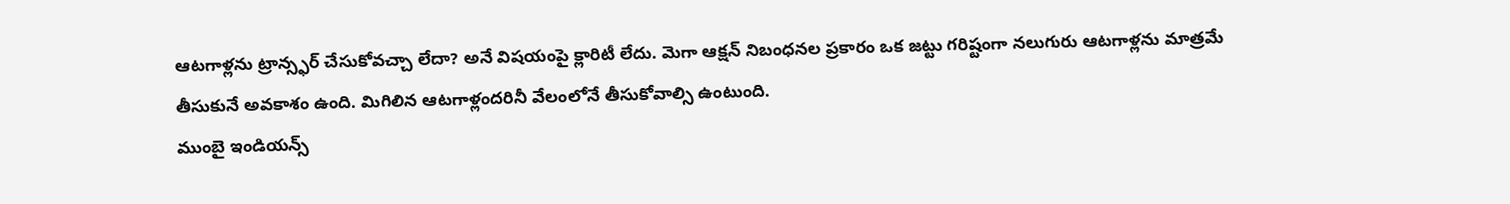ఆటగాళ్లను ట్రాన్స్ఫర్ చేసుకోవచ్చా లేదా? అనే విషయంపై క్లారిటీ లేదు. మెగా ఆక్షన్ నిబంధనల ప్రకారం ఒక జట్టు గరిష్టంగా నలుగురు ఆటగాళ్లను మాత్రమే తీసుకునే అవకాశం ఉంది. మిగిలిన ఆటగాళ్లందరినీ వేలంలోనే తీసుకోవాల్సి ఉంటుంది.
ముంబై ఇండియన్స్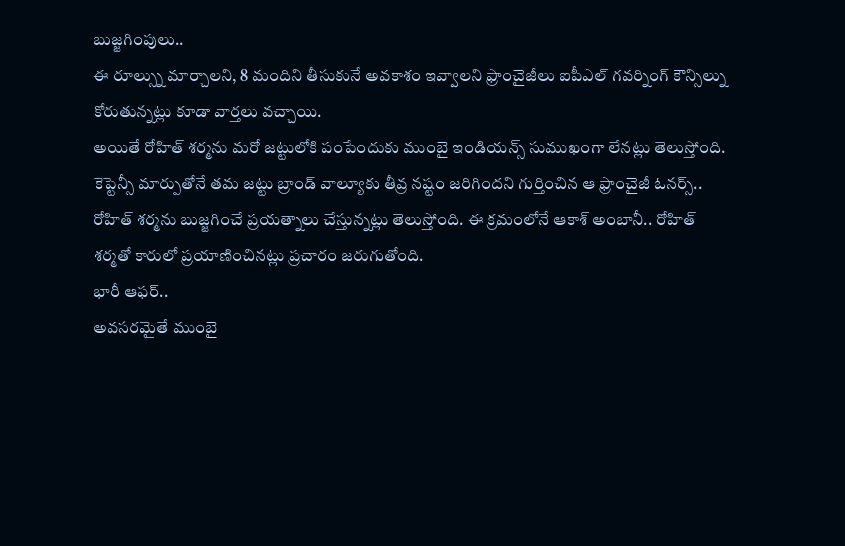బుజ్జగింపులు..
ఈ రూల్స్ను మార్చాలని, 8 మందిని తీసుకునే అవకాశం ఇవ్వాలని ఫ్రాంచైజీలు ఐపీఎల్ గవర్నింగ్ కౌన్సిల్ను కోరుతున్నట్లు కూడా వార్తలు వచ్చాయి.
అయితే రోహిత్ శర్మను మరో జట్టులోకి పంపేందుకు ముంబై ఇండియన్స్ సుముఖంగా లేనట్లు తెలుస్తోంది.
కెప్టెన్సీ మార్పుతోనే తమ జట్టు బ్రాండ్ వాల్యూకు తీవ్ర నష్టం జరిగిందని గుర్తించిన ఆ ఫ్రాంచైజీ ఓనర్స్.. రోహిత్ శర్మను బుజ్జగించే ప్రయత్నాలు చేస్తున్నట్లు తెలుస్తోంది. ఈ క్రమంలోనే ఆకాశ్ అంబానీ.. రోహిత్ శర్మతో కారులో ప్రయాణించినట్లు ప్రచారం జరుగుతోంది.
భారీ ఆఫర్..
అవసరమైతే ముంబై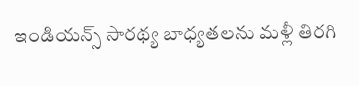ఇండియన్స్ సారథ్య బాధ్యతలను మళ్లీ తిరగి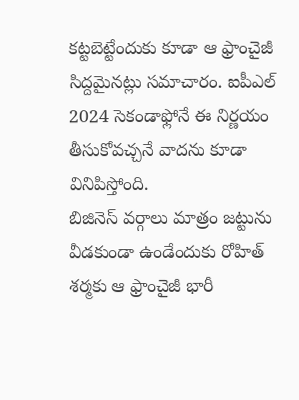కట్టబెట్టేందుకు కూడా ఆ ఫ్రాంచైజీ సిద్దమైనట్లు సమాచారం. ఐపీఎల్ 2024 సెకండాఫ్లోనే ఈ నిర్ణయం తీసుకోవచ్చనే వాదను కూడా వినిపిస్తోంది.
బిజినెస్ వర్గాలు మాత్రం జట్టును వీడకుండా ఉండేందుకు రోహిత్ శర్మకు ఆ ఫ్రాంచైజీ భారీ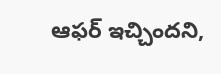ఆఫర్ ఇచ్చిందని,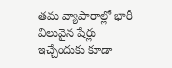తమ వ్యాపారాల్లో భారీ విలువైన షేర్లు ఇచ్చేందుకు కూడా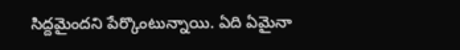సిద్దమైందని పేర్కొంటున్నాయి. ఏది ఏమైనా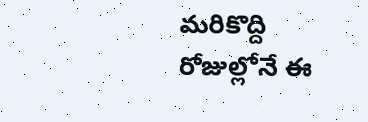మరికొద్ది రోజుల్లోనే ఈ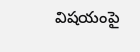విషయంపై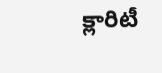క్లారిటీ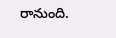రానుంది.